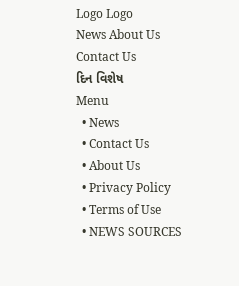Logo Logo
News About Us Contact Us
દિન વિશેષ
Menu
  • News
  • Contact Us
  • About Us
  • Privacy Policy
  • Terms of Use
  • NEWS SOURCES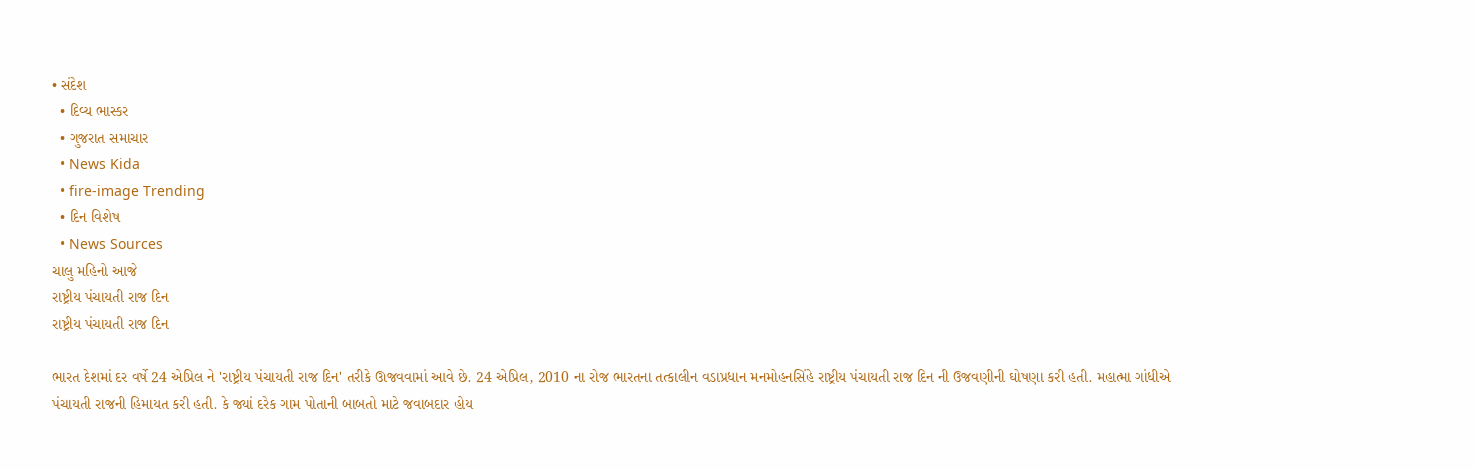• સંદેશ
  • દિવ્ય ભાસ્કર
  • ગુજરાત સમાચાર
  • News Kida
  • fire-image Trending
  • દિન વિશેષ
  • News Sources
ચાલુ મહિનો આજે
રાષ્ટ્રીય પંચાયતી રાજ દિન
રાષ્ટ્રીય પંચાયતી રાજ દિન

ભારત દેશમાં દર વર્ષે 24 એપ્રિલ ને 'રાષ્ટ્રીય પંચાયતી રાજ દિન' તરીકે ઊજવવામાં આવે છે. 24 એપ્રિલ, 2010 ના રોજ ભારતના તત્કાલીન વડાપ્રધાન મનમોહનસિંહે રાષ્ટ્રીય પંચાયતી રાજ દિન ની ઉજવણીની ઘોષણા કરી હતી. મહાત્મા ગાંધીએ પંચાયતી રાજની હિમાયત કરી હતી. કે જ્યાં દરેક ગામ પોતાની બાબતો માટે જવાબદાર હોય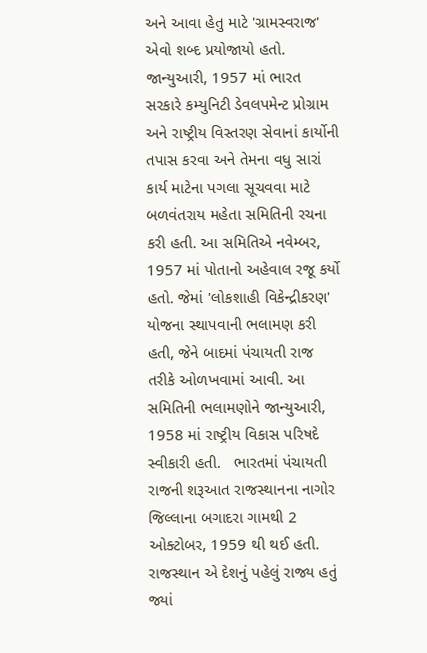અને આવા હેતુ માટે 'ગ્રામસ્વરાજ' એવો શબ્દ પ્રયોજાયો હતો.   જાન્યુઆરી, 1957 માં ભારત સરકારે કમ્યુનિટી ડેવલપમેન્ટ પ્રોગ્રામ અને રાષ્ટ્રીય વિસ્તરણ સેવાનાં કાર્યોની તપાસ કરવા અને તેમના વધુ સારાં કાર્ય માટેના પગલા સૂચવવા માટે બળવંતરાય મહેતા સમિતિની રચના કરી હતી. આ સમિતિએ નવેમ્બર, 1957 માં પોતાનો અહેવાલ રજૂ કર્યો હતો. જેમાં 'લોકશાહી વિકેન્દ્રીકરણ' યોજના સ્થાપવાની ભલામણ કરી હતી, જેને બાદમાં પંચાયતી રાજ તરીકે ઓળખવામાં આવી. આ સમિતિની ભલામણોને જાન્યુઆરી, 1958 માં રાષ્ટ્રીય વિકાસ પરિષદે સ્વીકારી હતી.   ભારતમાં પંચાયતી રાજની શરૂઆત રાજસ્થાનના નાગોર જિલ્લાના બગાદરા ગામથી 2 ઓક્ટોબર, 1959 થી થઈ હતી. રાજસ્થાન એ દેશનું પહેલું રાજ્ય હતું જ્યાં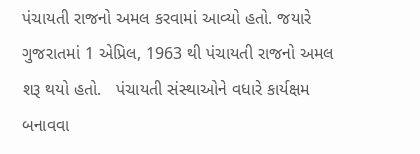પંચાયતી રાજનો અમલ કરવામાં આવ્યો હતો. જયારે ગુજરાતમાં 1 એપ્રિલ, 1963 થી પંચાયતી રાજનો અમલ શરૂ થયો હતો.   પંચાયતી સંસ્થાઓને વધારે કાર્યક્ષમ બનાવવા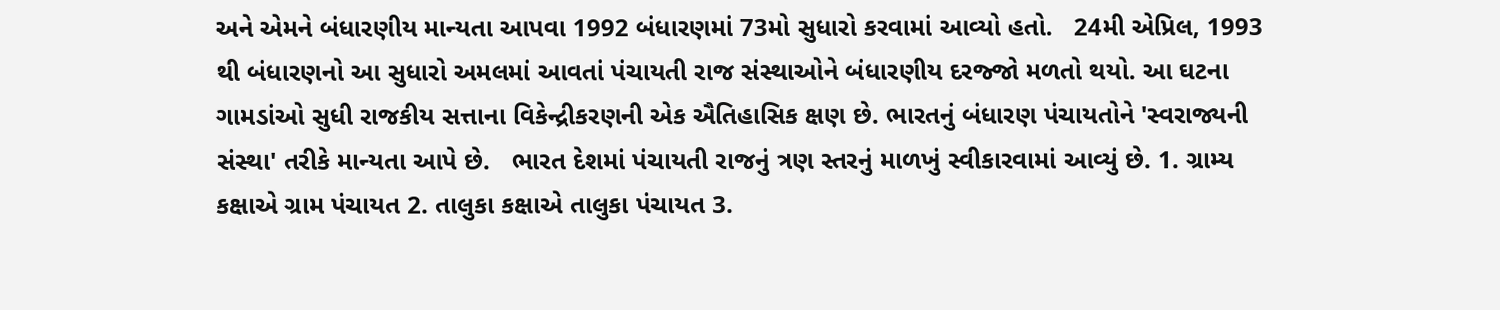અને એમને બંધારણીય માન્યતા આપવા 1992 બંધારણમાં 73મો સુધારો કરવામાં આવ્યો હતો.   24મી એપ્રિલ, 1993 થી બંધારણનો આ સુધારો અમલમાં આવતાં પંચાયતી રાજ સંસ્થાઓને બંધારણીય દરજ્જો મળતો થયો. આ ઘટના ગામડાંઓ સુધી રાજકીય સત્તાના વિકેન્દ્રીકરણની એક ઐતિહાસિક ક્ષણ છે. ભારતનું બંધારણ પંચાયતોને 'સ્વરાજ્યની સંસ્થા' તરીકે માન્યતા આપે છે.   ભારત દેશમાં પંચાયતી રાજનું ત્રણ સ્તરનું માળખું સ્વીકારવામાં આવ્યું છે. 1. ગ્રામ્ય કક્ષાએ ગ્રામ પંચાયત 2. તાલુકા કક્ષાએ તાલુકા પંચાયત 3.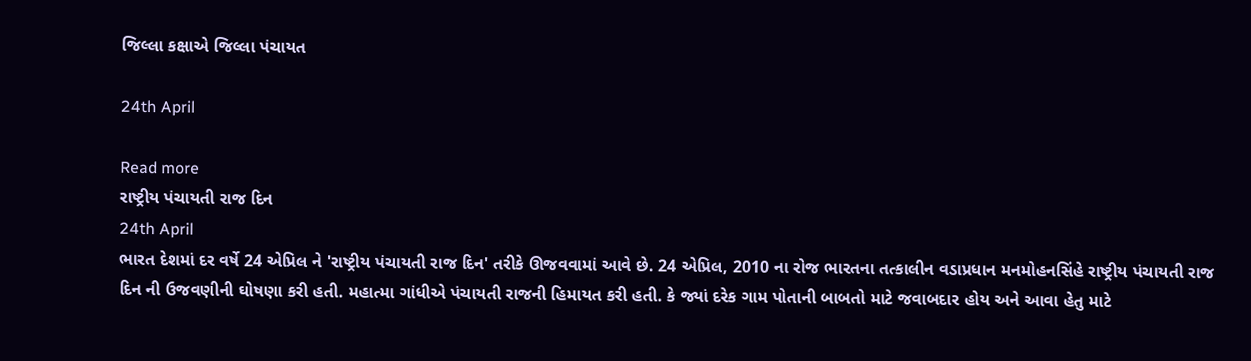જિલ્લા કક્ષાએ જિલ્લા પંચાયત

24th April

Read more
રાષ્ટ્રીય પંચાયતી રાજ દિન
24th April
ભારત દેશમાં દર વર્ષે 24 એપ્રિલ ને 'રાષ્ટ્રીય પંચાયતી રાજ દિન' તરીકે ઊજવવામાં આવે છે. 24 એપ્રિલ, 2010 ના રોજ ભારતના તત્કાલીન વડાપ્રધાન મનમોહનસિંહે રાષ્ટ્રીય પંચાયતી રાજ દિન ની ઉજવણીની ઘોષણા કરી હતી. મહાત્મા ગાંધીએ પંચાયતી રાજની હિમાયત કરી હતી. કે જ્યાં દરેક ગામ પોતાની બાબતો માટે જવાબદાર હોય અને આવા હેતુ માટે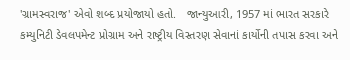'ગ્રામસ્વરાજ' એવો શબ્દ પ્રયોજાયો હતો.   જાન્યુઆરી, 1957 માં ભારત સરકારે કમ્યુનિટી ડેવલપમેન્ટ પ્રોગ્રામ અને રાષ્ટ્રીય વિસ્તરણ સેવાનાં કાર્યોની તપાસ કરવા અને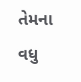તેમના વધુ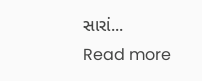સારાં...
Read more